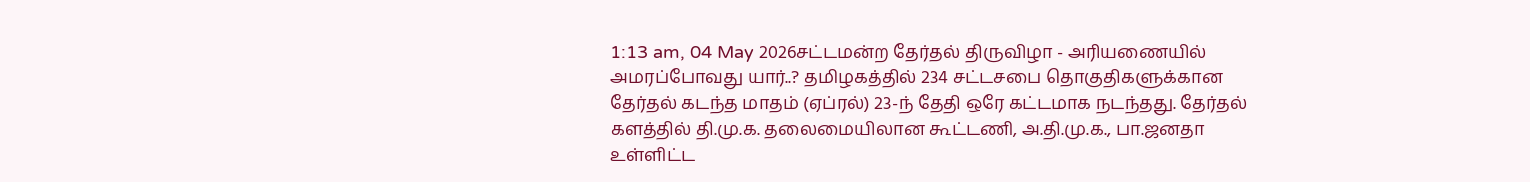1:13 am, 04 May 2026சட்டமன்ற தேர்தல் திருவிழா - அரியணையில் அமரப்போவது யார்..? தமிழகத்தில் 234 சட்டசபை தொகுதிகளுக்கான தேர்தல் கடந்த மாதம் (ஏப்ரல்) 23-ந் தேதி ஒரே கட்டமாக நடந்தது. தேர்தல் களத்தில் தி.மு.க. தலைமையிலான கூட்டணி, அ.தி.மு.க., பா.ஜனதா உள்ளிட்ட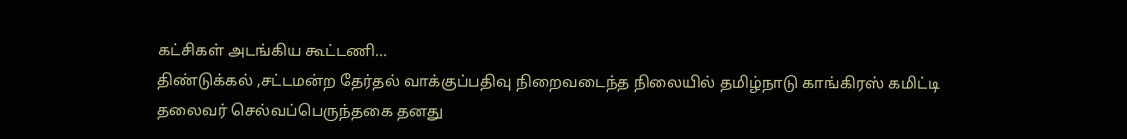கட்சிகள் அடங்கிய கூட்டணி...
திண்டுக்கல் ,சட்டமன்ற தேர்தல் வாக்குப்பதிவு நிறைவடைந்த நிலையில் தமிழ்நாடு காங்கிரஸ் கமிட்டி தலைவர் செல்வப்பெருந்தகை தனது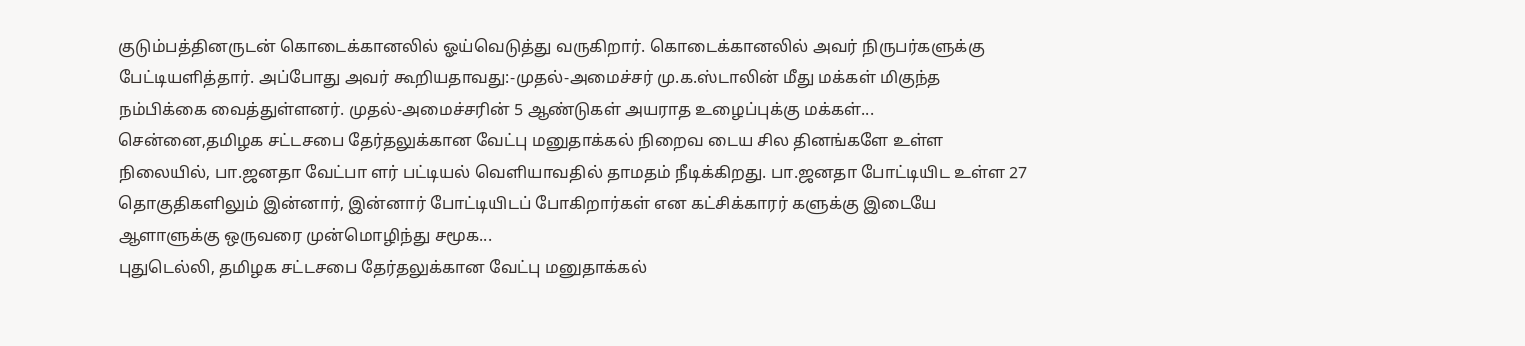குடும்பத்தினருடன் கொடைக்கானலில் ஓய்வெடுத்து வருகிறார். கொடைக்கானலில் அவர் நிருபர்களுக்கு பேட்டியளித்தார். அப்போது அவர் கூறியதாவது:-முதல்-அமைச்சர் மு.க.ஸ்டாலின் மீது மக்கள் மிகுந்த நம்பிக்கை வைத்துள்ளனர். முதல்-அமைச்சரின் 5 ஆண்டுகள் அயராத உழைப்புக்கு மக்கள்...
சென்னை,தமிழக சட்டசபை தேர்தலுக்கான வேட்பு மனுதாக்கல் நிறைவ டைய சில தினங்களே உள்ள நிலையில், பா.ஜனதா வேட்பா ளர் பட்டியல் வெளியாவதில் தாமதம் நீடிக்கிறது. பா.ஜனதா போட்டியிட உள்ள 27 தொகுதிகளிலும் இன்னார், இன்னார் போட்டியிடப் போகிறார்கள் என கட்சிக்காரர் களுக்கு இடையே ஆளாளுக்கு ஒருவரை முன்மொழிந்து சமூக...
புதுடெல்லி, தமிழக சட்டசபை தேர்தலுக்கான வேட்பு மனுதாக்கல்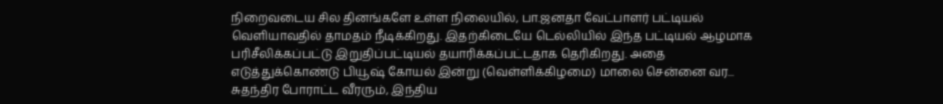நிறைவடைய சில தினங்களே உள்ள நிலையில், பா.ஜனதா வேட்பாளர் பட்டியல் வெளியாவதில் தாமதம் நீடிக்கிறது. இதற்கிடையே டெல்லியில் இந்த பட்டியல் ஆழமாக பரிசீலிக்கப்பட்டு இறுதிப்பட்டியல் தயாரிக்கப்பட்டதாக தெரிகிறது. அதை எடுத்துக்கொண்டு பியூஷ் கோயல் இன்று (வெள்ளிக்கிழமை) மாலை சென்னை வர...
சுதந்திர போராட்ட வீரரும், இந்திய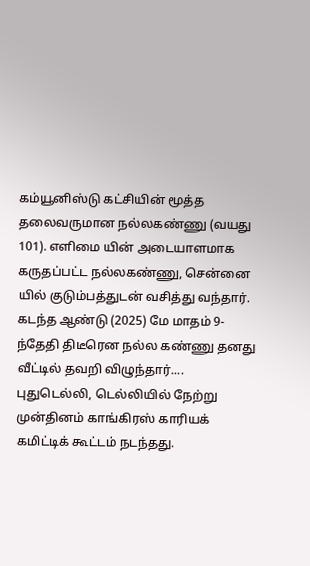கம்யூனிஸ்டு கட்சியின் மூத்த தலைவருமான நல்லகண்ணு (வயது 101). எளிமை யின் அடையாளமாக கருதப்பட்ட நல்லகண்ணு, சென்னை யில் குடும்பத்துடன் வசித்து வந்தார். கடந்த ஆண்டு (2025) மே மாதம் 9-ந்தேதி திடீரென நல்ல கண்ணு தனது வீட்டில் தவறி விழுந்தார்....
புதுடெல்லி, டெல்லியில் நேற்று முன்தினம் காங்கிரஸ் காரியக் கமிட்டிக் கூட்டம் நடந்தது.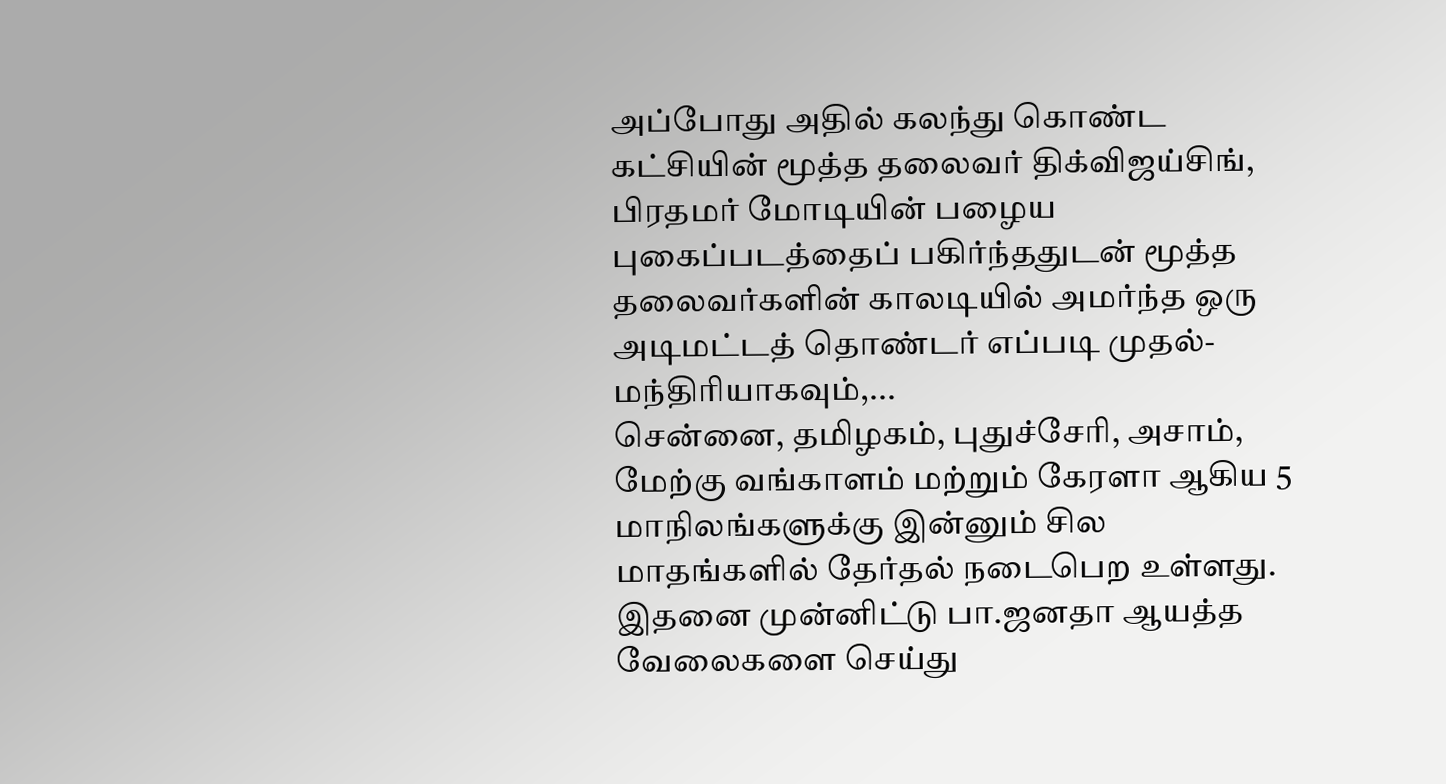அப்போது அதில் கலந்து கொண்ட கட்சியின் மூத்த தலைவர் திக்விஜய்சிங், பிரதமர் மோடியின் பழைய புகைப்படத்தைப் பகிர்ந்ததுடன் மூத்த தலைவர்களின் காலடியில் அமர்ந்த ஒரு அடிமட்டத் தொண்டர் எப்படி முதல்-மந்திரியாகவும்,...
சென்னை, தமிழகம், புதுச்சேரி, அசாம், மேற்கு வங்காளம் மற்றும் கேரளா ஆகிய 5 மாநிலங்களுக்கு இன்னும் சில மாதங்களில் தேர்தல் நடைபெற உள்ளது. இதனை முன்னிட்டு பா.ஜனதா ஆயத்த வேலைகளை செய்து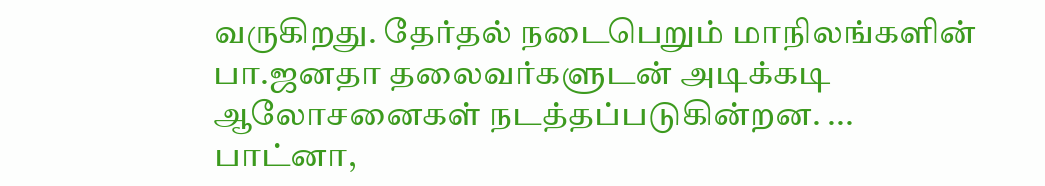வருகிறது. தேர்தல் நடைபெறும் மாநிலங்களின் பா.ஜனதா தலைவர்களுடன் அடிக்கடி ஆலோசனைகள் நடத்தப்படுகின்றன. ...
பாட்னா,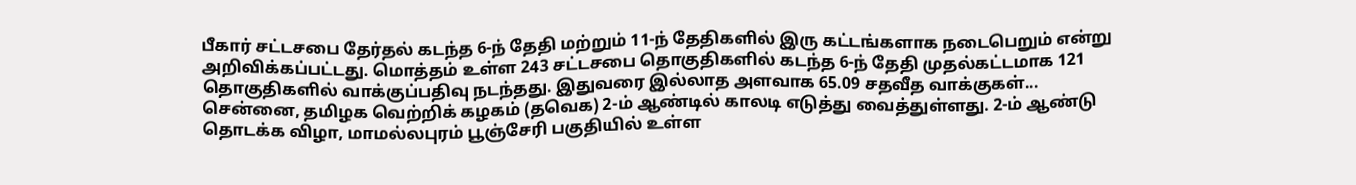பீகார் சட்டசபை தேர்தல் கடந்த 6-ந் தேதி மற்றும் 11-ந் தேதிகளில் இரு கட்டங்களாக நடைபெறும் என்று அறிவிக்கப்பட்டது. மொத்தம் உள்ள 243 சட்டசபை தொகுதிகளில் கடந்த 6-ந் தேதி முதல்கட்டமாக 121 தொகுதிகளில் வாக்குப்பதிவு நடந்தது. இதுவரை இல்லாத அளவாக 65.09 சதவீத வாக்குகள்...
சென்னை, தமிழக வெற்றிக் கழகம் (தவெக) 2-ம் ஆண்டில் காலடி எடுத்து வைத்துள்ளது. 2-ம் ஆண்டு தொடக்க விழா, மாமல்லபுரம் பூஞ்சேரி பகுதியில் உள்ள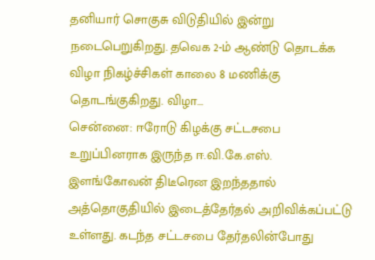தனியார் சொகுசு விடுதியில் இன்று நடைபெறுகிறது. தவெக 2-ம் ஆண்டு தொடக்க விழா நிகழ்ச்சிகள் காலை 8 மணிக்கு தொடங்குகிறது. விழா...
சென்னை: ஈரோடு கிழக்கு சட்டசபை உறுப்பினராக இருந்த ஈ.வி.கே.எஸ். இளங்கோவன் திடீரென இறந்ததால் அத்தொகுதியில் இடைத்தேர்தல் அறிவிக்கப்பட்டு உள்ளது. கடந்த சட்டசபை தேர்தலின்போது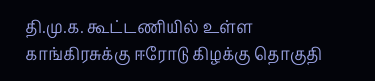தி.மு.க. கூட்டணியில் உள்ள காங்கிரசுக்கு ஈரோடு கிழக்கு தொகுதி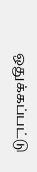ஒதுக்கப்பட்டு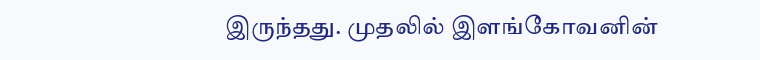இருந்தது. முதலில் இளங்கோவனின்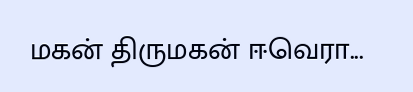மகன் திருமகன் ஈவெரா...